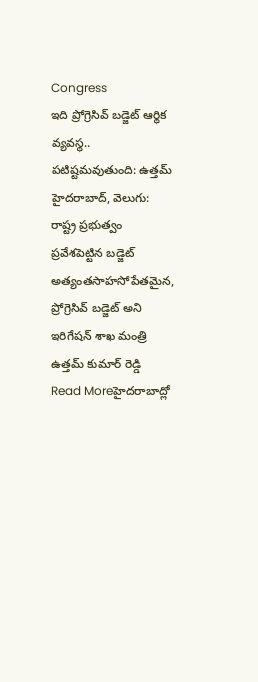Congress
ఇది ప్రోగ్రెసివ్ బడ్జెట్ ఆర్థిక వ్యవస్థ.. పటిష్టమవుతుంది: ఉత్తమ్
హైదరాబాద్, వెలుగు: రాష్ట్ర ప్రభుత్వం ప్రవేశపెట్టిన బడ్జెట్ అత్యంతసాహసోపేతమైన, ప్రోగ్రెసివ్ బడ్జెట్ అని ఇరిగేషన్ శాఖ మంత్రి ఉత్తమ్ కుమార్ రెడ్డి
Read Moreహైదరాబాద్లో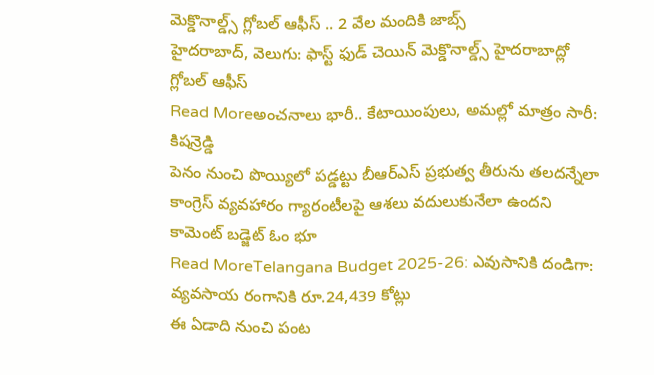మెక్డొనాల్డ్స్ గ్లోబల్ ఆఫీస్ .. 2 వేల మందికి జాబ్స్
హైదరాబాద్, వెలుగు: ఫాస్ట్ ఫుడ్ చెయిన్ మెక్డొనాల్డ్స్ హైదరాబాద్లో గ్లోబల్ ఆఫీస్
Read Moreఅంచనాలు భారీ.. కేటాయింపులు, అమల్లో మాత్రం సారీ: కిషన్రెడ్డి
పెనం నుంచి పొయ్యిలో పడ్డట్టు బీఆర్ఎస్ ప్రభుత్వ తీరును తలదన్నేలా కాంగ్రెస్ వ్యవహారం గ్యారంటీలపై ఆశలు వదులుకునేలా ఉందని కామెంట్ బడ్జెట్ ఓం భూ
Read MoreTelangana Budget 2025-26: ఎవుసానికి దండిగా: వ్యవసాయ రంగానికి రూ.24,439 కోట్లు
ఈ ఏడాది నుంచి పంట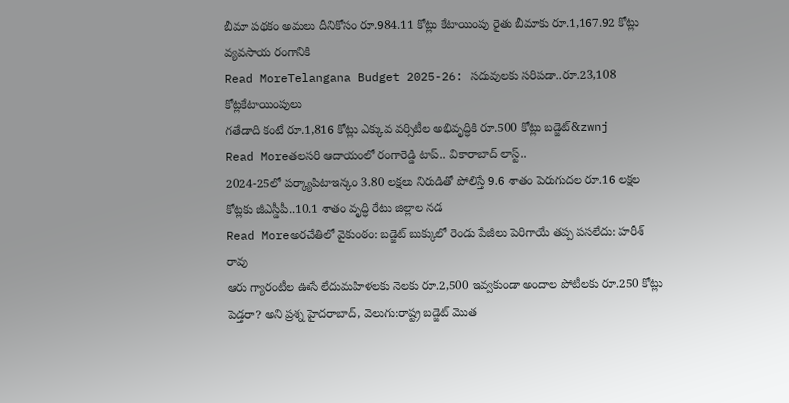బీమా పథకం అమలు దీనికోసం రూ.984.11 కోట్లు కేటాయింపు రైతు బీమాకు రూ.1,167.92 కోట్లు వ్యవసాయ రంగానికి
Read MoreTelangana Budget 2025-26: సదువులకు సరిపడా..రూ.23,108 కోట్లకేటాయింపులు
గతేడాది కంటే రూ.1,816 కోట్లు ఎక్కువ వర్సిటీల అభివృద్ధికి రూ.500 కోట్లు బడ్జెట్&zwnj
Read Moreతలసరి ఆదాయంలో రంగారెడ్డి టాప్.. వికారాబాద్ లాస్ట్..
2024-25లో పర్క్యాపిటాఇన్కం 3.80 లక్షలు నిరుడితో పోలిస్తే 9.6 శాతం పెరుగుదల రూ.16 లక్షల కోట్లకు జీఎస్డీపీ..10.1 శాతం వృద్ధి రేటు జిల్లాల నడ
Read Moreఅరచేతిలో వైకుంఠం: బడ్జెట్ బుక్కులో రెండు పేజీలు పెరిగాయే తప్ప పసలేదు: హరీశ్ రావు
ఆరు గ్యారంటీల ఊసే లేదుమహిళలకు నెలకు రూ.2,500 ఇవ్వకుండా అందాల పోటీలకు రూ.250 కోట్లు పెడ్తరా? అని ప్రశ్న హైదరాబాద్, వెలుగు:రాష్ట్ర బడ్జెట్ మొత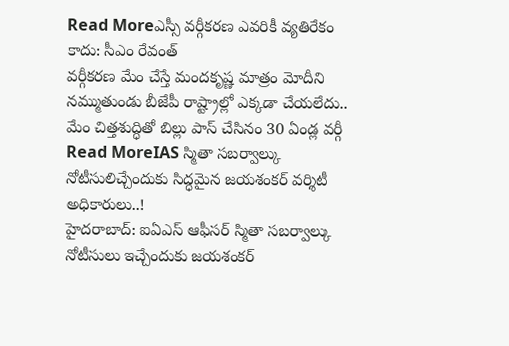Read Moreఎస్సీ వర్గీకరణ ఎవరికీ వ్యతిరేకం కాదు: సీఎం రేవంత్
వర్గీకరణ మేం చేస్తే మందకృష్ణ మాత్రం మోదీని నమ్ముతుండు బీజేపీ రాష్ట్రాల్లో ఎక్కడా చేయలేదు.. మేం చిత్తశుద్ధితో బిల్లు పాస్ చేసినం 30 ఏండ్ల వర్గీ
Read MoreIAS స్మితా సబర్వాల్కు నోటీసులిచ్చేందుకు సిద్ధమైన జయశంకర్ వర్శిటీ అధికారులు..!
హైదరాబాద్: ఐఏఎస్ ఆఫీసర్ స్మితా సబర్వాల్కు నోటీసులు ఇచ్చేందుకు జయశంకర్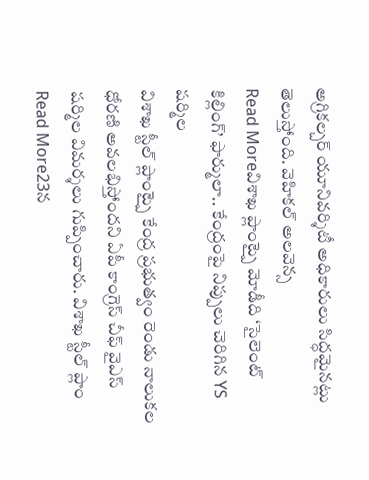అగ్రికల్చర్ యూనివర్శిటీ అధికారులు సిద్ధమైనట్లు తెలుస్తోంది. వెహికల్ అలవెన్స
Read Moreవిశాఖ ప్లాంట్పై మోడీది ‘సైలెంట్ కిల్లింగ్’ ఫార్ములా.. కేంద్రంపై నిప్పులు చెరిగిన YS షర్మిల
విశాఖ స్టీల్ ప్లాంట్పై కేంద్ర ప్రభుత్వం రెండు నాలుకల ధోరణి అవలభిస్తోందని ఏపీ కాంగ్రెస్ చీఫ్ వైఎస్ షర్మిల విమర్శలు గుప్పించారు. విశాఖ స్టీల్ ప్లాం
Read More23న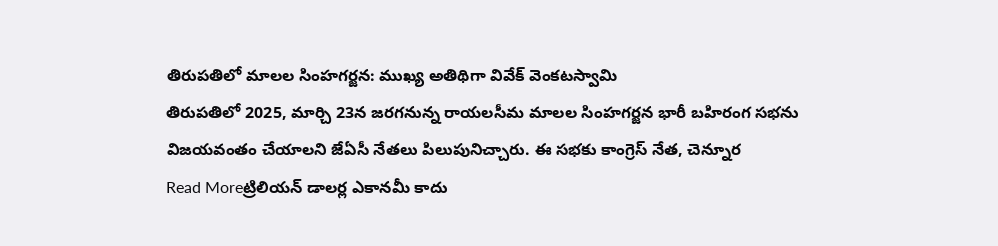తిరుపతిలో మాలల సింహగర్జన: ముఖ్య అతిథిగా వివేక్ వెంకటస్వామి
తిరుపతిలో 2025, మార్చి 23న జరగనున్న రాయలసీమ మాలల సింహగర్జన భారీ బహిరంగ సభను విజయవంతం చేయాలని జేఏసీ నేతలు పిలుపునిచ్చారు. ఈ సభకు కాంగ్రెస్ నేత, చెన్నూర
Read Moreట్రిలియన్ డాలర్ల ఎకానమీ కాదు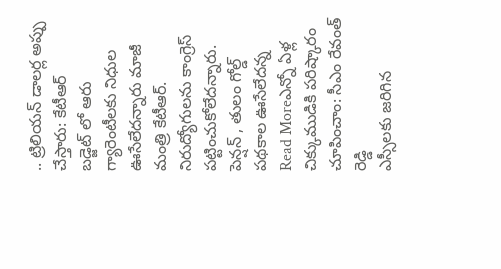.. ట్రిలియన్ డాలర్ల అప్పు చేస్తారు: కేటీఆర్
బడ్జెట్ లో ఆరు గ్యారెంటీలకు నిధుల ఊసేలేదన్నారు మాజీ మంత్రి కేటీఆర్. నిరుద్యోగులను కాంగ్రెస్ పట్టించుకోలేదన్నారు. పెన్షన్ , తులం గోల్డ్ పథకాల ఊసేలేదన్న
Read Moreఎన్నో ఏళ్ల చిక్కుముడికి పరిష్కారం చూపించాం: సీఎం రేవంత్ రెడ్డి
ఎస్సీలకు జరిగిన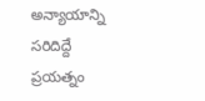అన్యాయాన్ని సరిదిద్దే ప్రయత్నం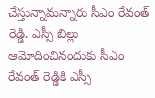చేస్తున్నామన్నారు సీఎం రేవంత్ రెడ్డి. ఎస్సీ బిల్లు ఆమోదించినందుకు సీఎం రేవంత్ రెడ్డికి ఎస్సీ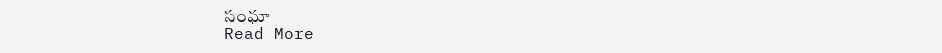సంఘా
Read More